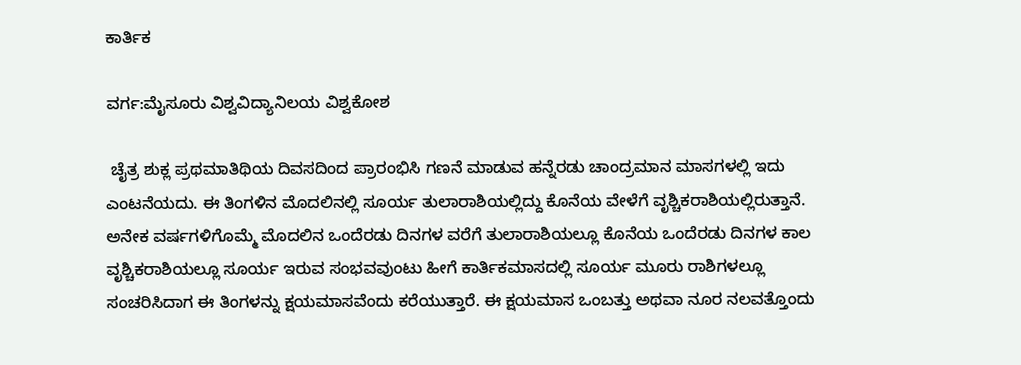ಕಾರ್ತಿಕ

ವರ್ಗ:ಮೈಸೂರು ವಿಶ್ವವಿದ್ಯಾನಿಲಯ ವಿಶ್ವಕೋಶ

 ಚೈತ್ರ ಶುಕ್ಲ ಪ್ರಥಮಾತಿಥಿಯ ದಿವಸದಿಂದ ಪ್ರಾರಂಭಿಸಿ ಗಣನೆ ಮಾಡುವ ಹನ್ನೆರಡು ಚಾಂದ್ರಮಾನ ಮಾಸಗಳಲ್ಲಿ ಇದು ಎಂಟನೆಯದು. ಈ ತಿಂಗಳಿನ ಮೊದಲಿನಲ್ಲಿ ಸೂರ್ಯ ತುಲಾರಾಶಿಯಲ್ಲಿದ್ದು ಕೊನೆಯ ವೇಳೆಗೆ ವೃಶ್ಚಿಕರಾಶಿಯಲ್ಲಿರುತ್ತಾನೆ. ಅನೇಕ ವರ್ಷಗಳಿಗೊಮ್ಮೆ ಮೊದಲಿನ ಒಂದೆರಡು ದಿನಗಳ ವರೆಗೆ ತುಲಾರಾಶಿಯಲ್ಲೂ ಕೊನೆಯ ಒಂದೆರಡು ದಿನಗಳ ಕಾಲ ವೃಶ್ಚಿಕರಾಶಿಯಲ್ಲೂ ಸೂರ್ಯ ಇರುವ ಸಂಭವವುಂಟು ಹೀಗೆ ಕಾರ್ತಿಕಮಾಸದಲ್ಲಿ ಸೂರ್ಯ ಮೂರು ರಾಶಿಗಳಲ್ಲೂ ಸಂಚರಿಸಿದಾಗ ಈ ತಿಂಗಳನ್ನು ಕ್ಷಯಮಾಸವೆಂದು ಕರೆಯುತ್ತಾರೆ. ಈ ಕ್ಷಯಮಾಸ ಒಂಬತ್ತು ಅಥವಾ ನೂರ ನಲವತ್ತೊಂದು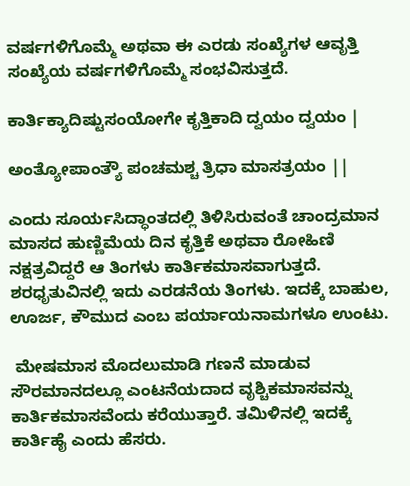ವರ್ಷಗಳಿಗೊಮ್ಮೆ ಅಥವಾ ಈ ಎರಡು ಸಂಖ್ಯೆಗಳ ಆವೃತ್ತಿ ಸಂಖ್ಯೆಯ ವರ್ಷಗಳಿಗೊಮ್ಮೆ ಸಂಭವಿಸುತ್ತದೆ.

ಕಾರ್ತಿಕ್ಯಾದಿಷ್ಟುಸಂಯೋಗೇ ಕೃತ್ತಿಕಾದಿ ದ್ವಯಂ ದ್ವಯಂ |

ಅಂತ್ಯೋಪಾಂತ್ಯೌ ಪಂಚಮಶ್ಚ ತ್ರಿಧಾ ಮಾಸತ್ರಯಂ ||

ಎಂದು ಸೂರ್ಯಸಿದ್ಧಾಂತದಲ್ಲಿ ತಿಳಿಸಿರುವಂತೆ ಚಾಂದ್ರಮಾನ ಮಾಸದ ಹುಣ್ಣಿಮೆಯ ದಿನ ಕೃತ್ತಿಕೆ ಅಥವಾ ರೋಹಿಣಿ ನಕ್ಷತ್ರವಿದ್ದರೆ ಆ ತಿಂಗಳು ಕಾರ್ತಿಕಮಾಸವಾಗುತ್ತದೆ. ಶರಧೃತುವಿನಲ್ಲಿ ಇದು ಎರಡನೆಯ ತಿಂಗಳು. ಇದಕ್ಕೆ ಬಾಹುಲ, ಊರ್ಜ, ಕೌಮುದ ಎಂಬ ಪರ್ಯಾಯನಾಮಗಳೂ ಉಂಟು.

 ಮೇಷಮಾಸ ಮೊದಲುಮಾಡಿ ಗಣನೆ ಮಾಡುವ ಸೌರಮಾನದಲ್ಲೂ ಎಂಟನೆಯದಾದ ವೃಶ್ಚಿಕಮಾಸವನ್ನು ಕಾರ್ತಿಕಮಾಸವೆಂದು ಕರೆಯುತ್ತಾರೆ. ತಮಿಳಿನಲ್ಲಿ ಇದಕ್ಕೆ ಕಾರ್ತಿಹೈ ಎಂದು ಹೆಸರು.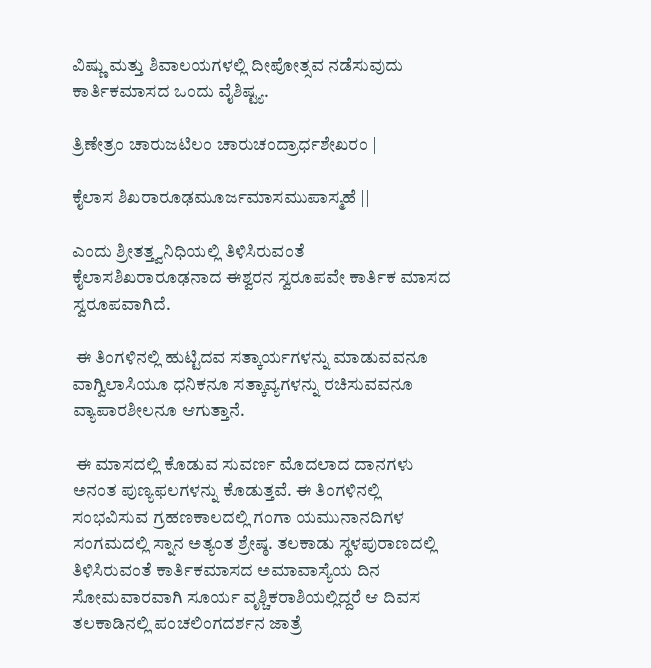ವಿಷ್ಣು ಮತ್ತು ಶಿವಾಲಯಗಳಲ್ಲಿ ದೀಪೋತ್ಸವ ನಡೆಸುವುದು ಕಾರ್ತಿಕಮಾಸದ ಒಂದು ವೈಶಿಷ್ಟ್ಯ.

ತ್ರಿಣೇತ್ರಂ ಚಾರುಜಟಿಲಂ ಚಾರುಚಂದ್ರಾರ್ಧಶೇಖರಂ |

ಕೈಲಾಸ ಶಿಖರಾರೂಢಮೂರ್ಜಮಾಸಮುಪಾಸ್ಮಹೆ ||

ಎಂದು ಶ್ರೀತತ್ತ್ವನಿಧಿಯಲ್ಲಿ ತಿಳಿಸಿರುವಂತೆ ಕೈಲಾಸಶಿಖರಾರೂಢನಾದ ಈಶ್ವರನ ಸ್ವರೂಪವೇ ಕಾರ್ತಿಕ ಮಾಸದ ಸ್ವರೂಪವಾಗಿದೆ.

 ಈ ತಿಂಗಳಿನಲ್ಲಿ ಹುಟ್ಟಿದವ ಸತ್ಕಾರ್ಯಗಳನ್ನು ಮಾಡುವವನೂ ವಾಗ್ವಿಲಾಸಿಯೂ ಧನಿಕನೂ ಸತ್ಕಾವ್ಯಗಳನ್ನು ರಚಿಸುವವನೂ ವ್ಯಾಪಾರಶೀಲನೂ ಆಗುತ್ತಾನೆ.

 ಈ ಮಾಸದಲ್ಲಿ ಕೊಡುವ ಸುವರ್ಣ ಮೊದಲಾದ ದಾನಗಳು ಅನಂತ ಪುಣ್ಯಫಲಗಳನ್ನು ಕೊಡುತ್ತವೆ. ಈ ತಿಂಗಳಿನಲ್ಲಿ ಸಂಭವಿಸುವ ಗ್ರಹಣಕಾಲದಲ್ಲಿ ಗಂಗಾ ಯಮುನಾನದಿಗಳ ಸಂಗಮದಲ್ಲಿ ಸ್ನಾನ ಅತ್ಯಂತ ಶ್ರೇಷ್ಠ. ತಲಕಾಡು ಸ್ಥಳಪುರಾಣದಲ್ಲಿ ತಿಳಿಸಿರುವಂತೆ ಕಾರ್ತಿಕಮಾಸದ ಅಮಾವಾಸ್ಯೆಯ ದಿನ ಸೋಮವಾರವಾಗಿ ಸೂರ್ಯ ವೃಶ್ಚಿಕರಾಶಿಯಲ್ಲಿದ್ದರೆ ಆ ದಿವಸ ತಲಕಾಡಿನಲ್ಲಿ ಪಂಚಲಿಂಗದರ್ಶನ ಜಾತ್ರೆ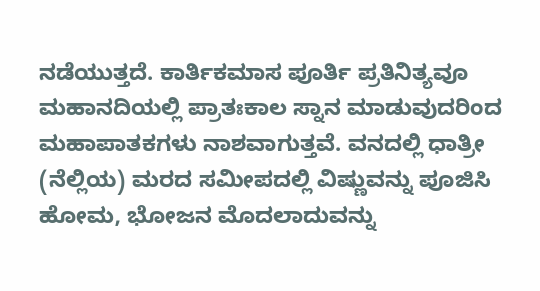ನಡೆಯುತ್ತದೆ. ಕಾರ್ತಿಕಮಾಸ ಪೂರ್ತಿ ಪ್ರತಿನಿತ್ಯವೂ ಮಹಾನದಿಯಲ್ಲಿ ಪ್ರಾತಃಕಾಲ ಸ್ನಾನ ಮಾಡುವುದರಿಂದ ಮಹಾಪಾತಕಗಳು ನಾಶವಾಗುತ್ತವೆ. ವನದಲ್ಲಿ ಧಾತ್ರೀ (ನೆಲ್ಲಿಯ) ಮರದ ಸಮೀಪದಲ್ಲಿ ವಿಷ್ಣುವನ್ನು ಪೂಜಿಸಿ ಹೋಮ, ಭೋಜನ ಮೊದಲಾದುವನ್ನು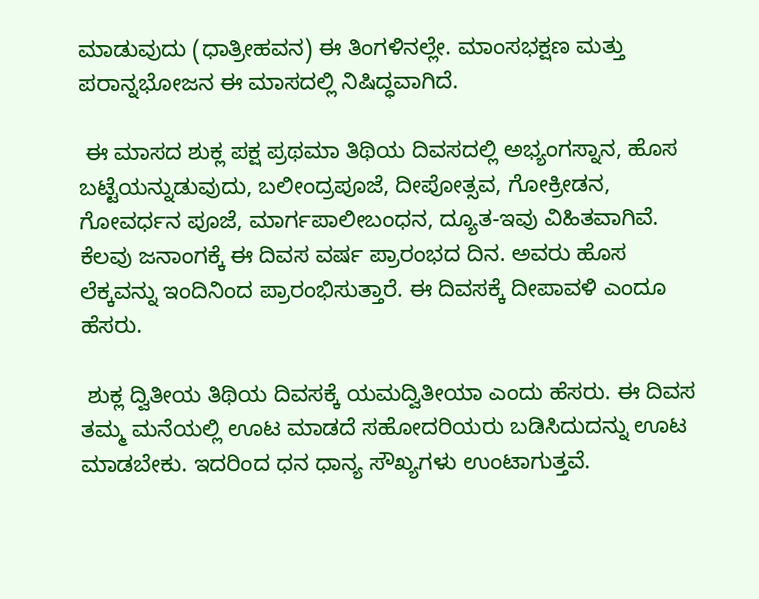ಮಾಡುವುದು (ಧಾತ್ರೀಹವನ) ಈ ತಿಂಗಳಿನಲ್ಲೇ. ಮಾಂಸಭಕ್ಷಣ ಮತ್ತು ಪರಾನ್ನಭೋಜನ ಈ ಮಾಸದಲ್ಲಿ ನಿಷಿದ್ಧವಾಗಿದೆ.

 ಈ ಮಾಸದ ಶುಕ್ಲ ಪಕ್ಷ ಪ್ರಥಮಾ ತಿಥಿಯ ದಿವಸದಲ್ಲಿ ಅಭ್ಯಂಗಸ್ನಾನ, ಹೊಸ ಬಟ್ಟೆಯನ್ನುಡುವುದು, ಬಲೀಂದ್ರಪೂಜೆ, ದೀಪೋತ್ಸವ, ಗೋಕ್ರೀಡನ, ಗೋವರ್ಧನ ಪೂಜೆ, ಮಾರ್ಗಪಾಲೀಬಂಧನ, ದ್ಯೂತ-ಇವು ವಿಹಿತವಾಗಿವೆ. ಕೆಲವು ಜನಾಂಗಕ್ಕೆ ಈ ದಿವಸ ವರ್ಷ ಪ್ರಾರಂಭದ ದಿನ. ಅವರು ಹೊಸ ಲೆಕ್ಕವನ್ನು ಇಂದಿನಿಂದ ಪ್ರಾರಂಭಿಸುತ್ತಾರೆ. ಈ ದಿವಸಕ್ಕೆ ದೀಪಾವಳಿ ಎಂದೂ ಹೆಸರು.

 ಶುಕ್ಲ ದ್ವಿತೀಯ ತಿಥಿಯ ದಿವಸಕ್ಕೆ ಯಮದ್ವಿತೀಯಾ ಎಂದು ಹೆಸರು. ಈ ದಿವಸ ತಮ್ಮ ಮನೆಯಲ್ಲಿ ಊಟ ಮಾಡದೆ ಸಹೋದರಿಯರು ಬಡಿಸಿದುದನ್ನು ಊಟ ಮಾಡಬೇಕು. ಇದರಿಂದ ಧನ ಧಾನ್ಯ ಸೌಖ್ಯಗಳು ಉಂಟಾಗುತ್ತವೆ.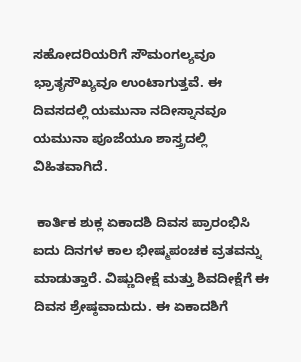ಸಹೋದರಿಯರಿಗೆ ಸೌಮಂಗಲ್ಯವೂ ಭ್ರಾತೃಸೌಖ್ಯವೂ ಉಂಟಾಗುತ್ತವೆ. ಈ ದಿವಸದಲ್ಲಿ ಯಮುನಾ ನದೀಸ್ನಾನವೂ ಯಮುನಾ ಪೂಜೆಯೂ ಶಾಸ್ತ್ರದಲ್ಲಿ ವಿಹಿತವಾಗಿದೆ.

 ಕಾರ್ತಿಕ ಶುಕ್ಲ ಏಕಾದಶಿ ದಿವಸ ಪ್ರಾರಂಭಿಸಿ ಐದು ದಿನಗಳ ಕಾಲ ಭೀಷ್ಮಪಂಚಕ ವ್ರತವನ್ನು ಮಾಡುತ್ತಾರೆ. ವಿಷ್ಣುದೀಕ್ಷೆ ಮತ್ತು ಶಿವದೀಕ್ಷೆಗೆ ಈ ದಿವಸ ಶ್ರೇಷ್ಠವಾದುದು. ಈ ಏಕಾದಶಿಗೆ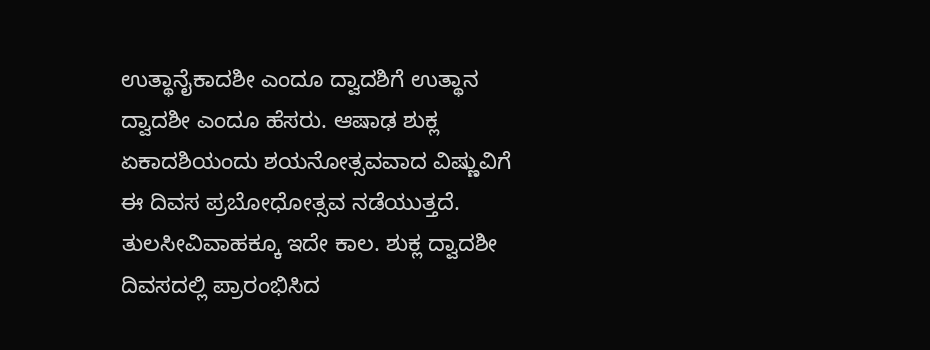ಉತ್ಥಾನೈಕಾದಶೀ ಎಂದೂ ದ್ವಾದಶಿಗೆ ಉತ್ಥಾನ ದ್ವಾದಶೀ ಎಂದೂ ಹೆಸರು. ಆಷಾಢ ಶುಕ್ಲ ಏಕಾದಶಿಯಂದು ಶಯನೋತ್ಸವವಾದ ವಿಷ್ಣುವಿಗೆ ಈ ದಿವಸ ಪ್ರಬೋಧೋತ್ಸವ ನಡೆಯುತ್ತದೆ. ತುಲಸೀವಿವಾಹಕ್ಕೂ ಇದೇ ಕಾಲ. ಶುಕ್ಲ ದ್ವಾದಶೀ ದಿವಸದಲ್ಲಿ ಪ್ರಾರಂಭಿಸಿದ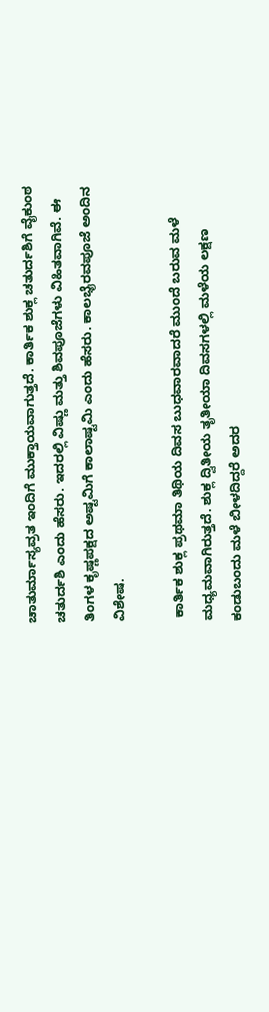ಚಾತುರ್ಮಾಸ್ಯವ್ರತ ಇಂದಿಗೆ ಮುಕ್ತಾಯವಾಗುತ್ತದೆ. ಕಾರ್ತಿಕ ಶುಕ್ಲ ಚತುರ್ದಶಿಗೆ ವೈಕುಂಠ ಚತುರ್ದಶಿ ಎಂದು ಹೆಸರು. ಇದರಲ್ಲಿ ವಿಷ್ಣು ಮತ್ತು ಶಿವಪೂಜೆಗಳು ವಿಹಿತವಾಗಿವೆ. ಈ ತಿಂಗಳ ಕೃಷ್ಣಪಕ್ಷದ ಅಷ್ಟಮಿಗೆ ಕಾಲಾಷ್ಟಮಿ ಎಂದು ಹೆಸರು. ಕಾಲಭೈರವಪೂಜೆ ಅಂದಿನ ವಿಶೇಷ.

 ಕಾರ್ತಿಕ ಶುಕ್ಲ ಪ್ರಥಮಾ ತಿಥಿಯ ದಿವಸ ಬುಧವಾರವಾದರೆ ಮುಂದೆ ಬರುವ ಮಳೆ ಮಧ್ಯಮವಾಗಿರುತ್ತದೆ. ಶುಕ್ಲ ದ್ವಿತೀಯ ತೃತೀಯಾ ದಿವಸಗಳಲ್ಲಿ ಮಳೆಯ ಲಕ್ಷಣ ಕಂಡುಬಂದು ಮಳೆ ಬೀಳದಿದ್ದರೆ ಅದರ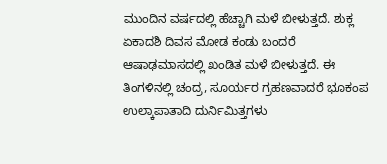ಮುಂದಿನ ವರ್ಷದಲ್ಲಿ ಹೆಚ್ಚಾಗಿ ಮಳೆ ಬೀಳುತ್ತದೆ. ಶುಕ್ಲ ಏಕಾದಶಿ ದಿವಸ ಮೋಡ ಕಂಡು ಬಂದರೆ ಆಷಾಢಮಾಸದಲ್ಲಿ ಖಂಡಿತ ಮಳೆ ಬೀಳುತ್ತದೆ. ಈ ತಿಂಗಳಿನಲ್ಲಿ ಚಂದ್ರ, ಸೂರ್ಯರ ಗ್ರಹಣವಾದರೆ ಭೂಕಂಪ ಉಲ್ಕಾಪಾತಾದಿ ದುರ್ನಿಮಿತ್ತಗಳು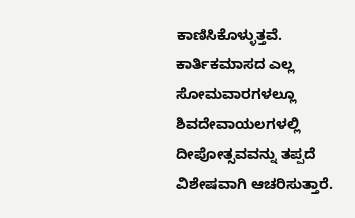ಕಾಣಿಸಿಕೊಳ್ಳುತ್ತವೆ. ಕಾರ್ತಿಕಮಾಸದ ಎಲ್ಲ ಸೋಮವಾರಗಳಲ್ಲೂ ಶಿವದೇವಾಯಲಗಳಲ್ಲಿ ದೀಪೋತ್ಸವವನ್ನು ತಪ್ಪದೆ ವಿಶೇಷವಾಗಿ ಆಚರಿಸುತ್ತಾರೆ.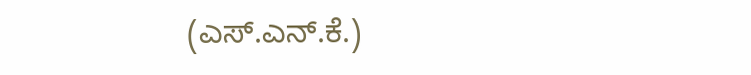(ಎಸ್.ಎನ್.ಕೆ.)